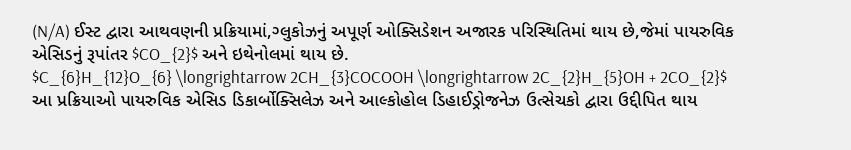(N/A) ઈસ્ટ દ્વારા આથવણની પ્રક્રિયામાં,ગ્લુકોઝનું અપૂર્ણ ઓક્સિડેશન અજારક પરિસ્થિતિમાં થાય છે,જેમાં પાયરુવિક એસિડનું રૂપાંતર $CO_{2}$ અને ઇથેનોલમાં થાય છે.
$C_{6}H_{12}O_{6} \longrightarrow 2CH_{3}COCOOH \longrightarrow 2C_{2}H_{5}OH + 2CO_{2}$
આ પ્રક્રિયાઓ પાયરુવિક એસિડ ડિકાર્બોક્સિલેઝ અને આલ્કોહોલ ડિહાઈડ્રોજનેઝ ઉત્સેચકો દ્વારા ઉદ્દીપિત થાય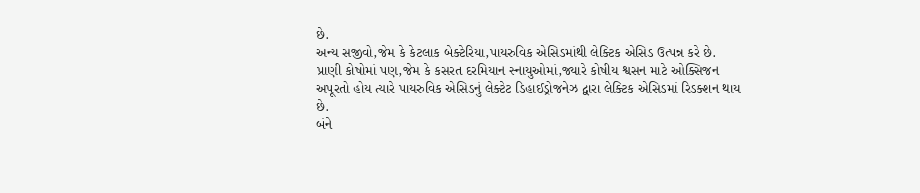છે.
અન્ય સજીવો,જેમ કે કેટલાક બેક્ટેરિયા,પાયરુવિક એસિડમાંથી લેક્ટિક એસિડ ઉત્પન્ન કરે છે.
પ્રાણી કોષોમાં પણ,જેમ કે કસરત દરમિયાન સ્નાયુઓમાં,જ્યારે કોષીય શ્વસન માટે ઓક્સિજન અપૂરતો હોય ત્યારે પાયરુવિક એસિડનું લેક્ટેટ ડિહાઈડ્રોજનેઝ દ્વારા લેક્ટિક એસિડમાં રિડક્શન થાય છે.
બંને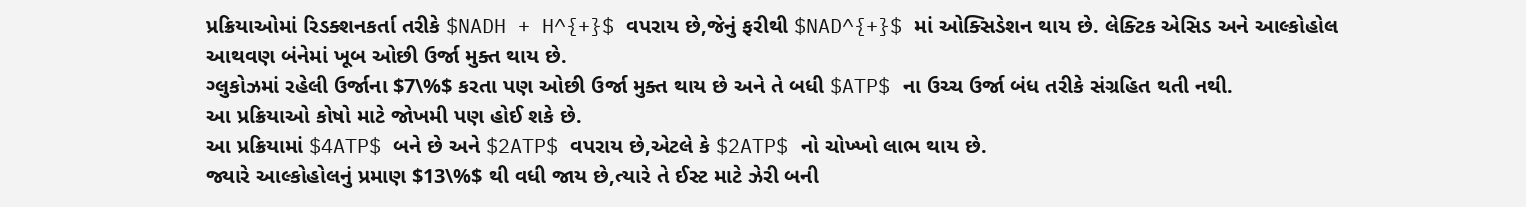પ્રક્રિયાઓમાં રિડક્શનકર્તા તરીકે $NADH + H^{+}$ વપરાય છે,જેનું ફરીથી $NAD^{+}$ માં ઓક્સિડેશન થાય છે. લેક્ટિક એસિડ અને આલ્કોહોલ આથવણ બંનેમાં ખૂબ ઓછી ઉર્જા મુક્ત થાય છે.
ગ્લુકોઝમાં રહેલી ઉર્જાના $7\%$ કરતા પણ ઓછી ઉર્જા મુક્ત થાય છે અને તે બધી $ATP$ ના ઉચ્ચ ઉર્જા બંધ તરીકે સંગ્રહિત થતી નથી.
આ પ્રક્રિયાઓ કોષો માટે જોખમી પણ હોઈ શકે છે.
આ પ્રક્રિયામાં $4ATP$ બને છે અને $2ATP$ વપરાય છે,એટલે કે $2ATP$ નો ચોખ્ખો લાભ થાય છે.
જ્યારે આલ્કોહોલનું પ્રમાણ $13\%$ થી વધી જાય છે,ત્યારે તે ઈસ્ટ માટે ઝેરી બની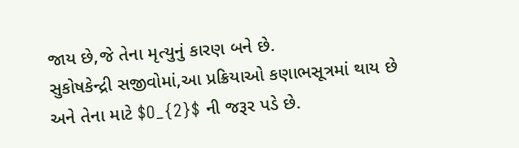જાય છે,જે તેના મૃત્યુનું કારણ બને છે.
સુકોષકેન્દ્રી સજીવોમાં,આ પ્રક્રિયાઓ કણાભસૂત્રમાં થાય છે અને તેના માટે $O_{2}$ ની જરૂર પડે છે.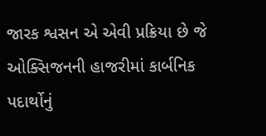જારક શ્વસન એ એવી પ્રક્રિયા છે જે ઓક્સિજનની હાજરીમાં કાર્બનિક પદાર્થોનું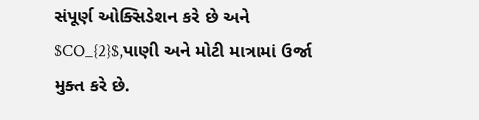સંપૂર્ણ ઓક્સિડેશન કરે છે અને $CO_{2}$,પાણી અને મોટી માત્રામાં ઉર્જા મુક્ત કરે છે.